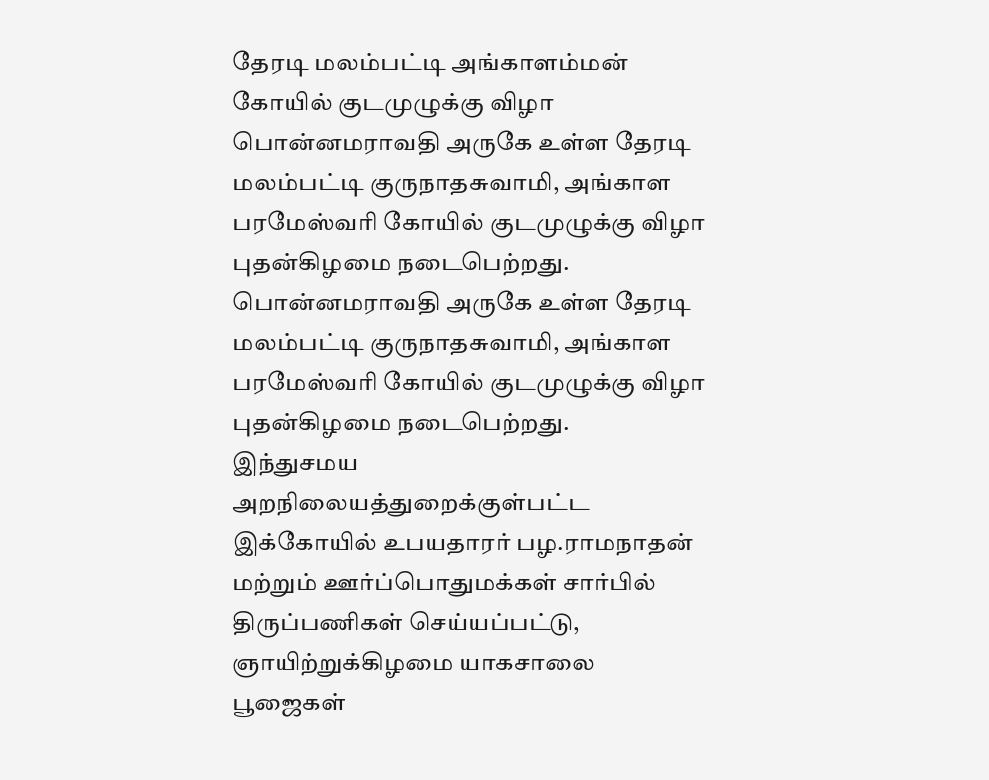தேரடி மலம்பட்டி அங்காளம்மன் கோயில் குடமுழுக்கு விழா
பொன்னமராவதி அருகே உள்ள தேரடி மலம்பட்டி குருநாதசுவாமி, அங்காள பரமேஸ்வரி கோயில் குடமுழுக்கு விழா புதன்கிழமை நடைபெற்றது.
பொன்னமராவதி அருகே உள்ள தேரடி மலம்பட்டி குருநாதசுவாமி, அங்காள பரமேஸ்வரி கோயில் குடமுழுக்கு விழா புதன்கிழமை நடைபெற்றது.
இந்துசமய அறநிலையத்துறைக்குள்பட்ட இக்கோயில் உபயதாரர் பழ.ராமநாதன் மற்றும் ஊர்ப்பொதுமக்கள் சார்பில் திருப்பணிகள் செய்யப்பட்டு, ஞாயிற்றுக்கிழமை யாகசாலை பூஜைகள்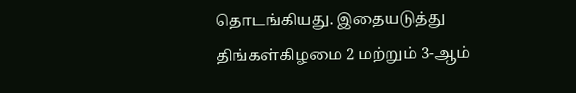தொடங்கியது. இதையடுத்து திங்கள்கிழமை 2 மற்றும் 3-ஆம்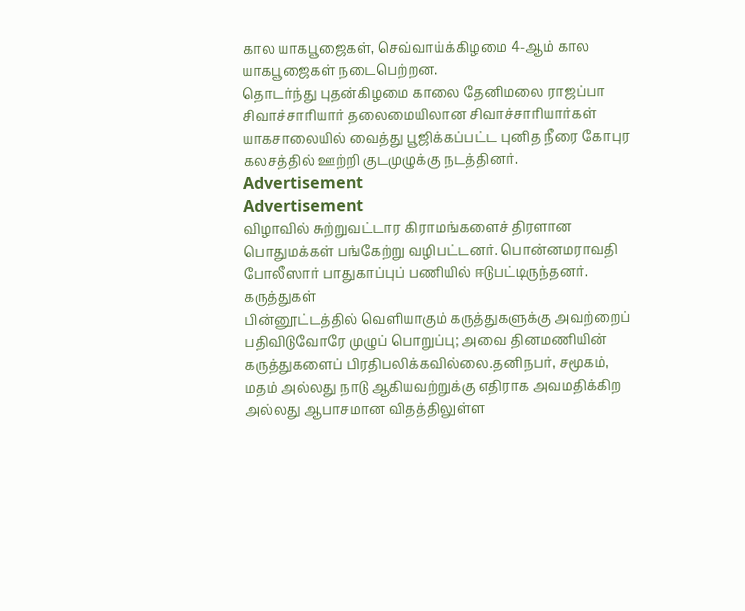கால யாகபூஜைகள், செவ்வாய்க்கிழமை 4-ஆம் கால யாகபூஜைகள் நடைபெற்றன.
தொடர்ந்து புதன்கிழமை காலை தேனிமலை ராஜப்பா சிவாச்சாரியார் தலைமையிலான சிவாச்சாரியார்கள் யாகசாலையில் வைத்து பூஜிக்கப்பட்ட புனித நீரை கோபுர கலசத்தில் ஊற்றி குடமுழுக்கு நடத்தினர்.
Advertisement
Advertisement
விழாவில் சுற்றுவட்டார கிராமங்களைச் திரளான பொதுமக்கள் பங்கேற்று வழிபட்டனர். பொன்னமராவதி போலீஸார் பாதுகாப்புப் பணியில் ஈடுபட்டிருந்தனர்.
கருத்துகள்
பின்னூட்டத்தில் வெளியாகும் கருத்துகளுக்கு அவற்றைப் பதிவிடுவோரே முழுப் பொறுப்பு; அவை தினமணியின் கருத்துகளைப் பிரதிபலிக்கவில்லை.தனிநபர், சமூகம், மதம் அல்லது நாடு ஆகியவற்றுக்கு எதிராக அவமதிக்கிற அல்லது ஆபாசமான விதத்திலுள்ள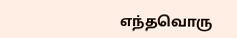எந்தவொரு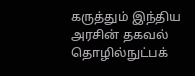கருத்தும் இந்திய அரசின் தகவல் தொழில்நுட்பக்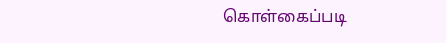கொள்கைப்படி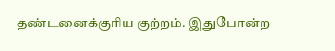தண்டனைக்குரிய குற்றம். இதுபோன்ற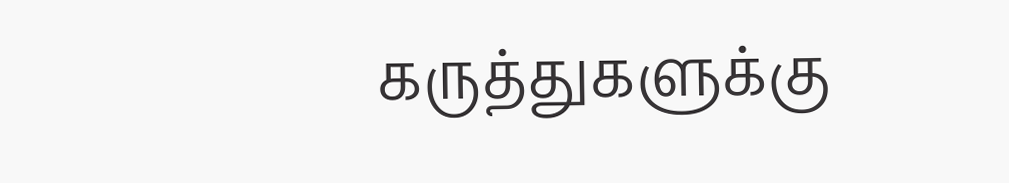கருத்துகளுக்கு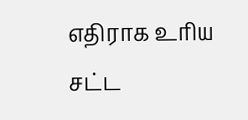எதிராக உரிய சட்ட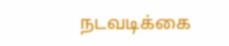நடவடிக்கை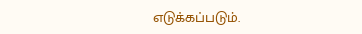எடுக்கப்படும்.